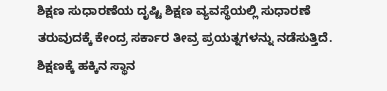ಶಿಕ್ಷಣ ಸುಧಾರಣೆಯ ದೃಷ್ಟಿ ಶಿಕ್ಷಣ ವ್ಯವಸ್ಥೆಯಲ್ಲಿ ಸುಧಾರಣೆ ತರುವುದಕ್ಕೆ ಕೇಂದ್ರ ಸರ್ಕಾರ ತೀವ್ರ ಪ್ರಯತ್ನಗಳನ್ನು ನಡೆಸುತ್ತಿದೆ. ಶಿಕ್ಷಣಕ್ಕೆ ಹಕ್ಕಿನ ಸ್ಥಾನ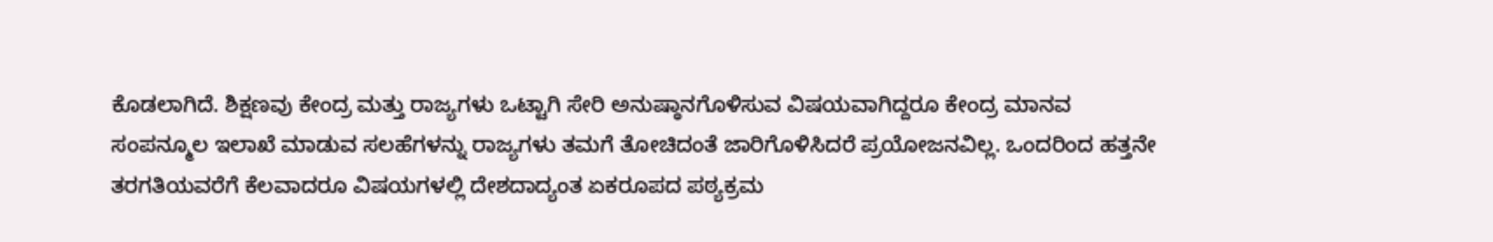ಕೊಡಲಾಗಿದೆ. ಶಿಕ್ಷಣವು ಕೇಂದ್ರ ಮತ್ತು ರಾಜ್ಯಗಳು ಒಟ್ಟಾಗಿ ಸೇರಿ ಅನುಷ್ಠಾನಗೊಳಿಸುವ ವಿಷಯವಾಗಿದ್ದರೂ ಕೇಂದ್ರ ಮಾನವ ಸಂಪನ್ಮೂಲ ಇಲಾಖೆ ಮಾಡುವ ಸಲಹೆಗಳನ್ನು ರಾಜ್ಯಗಳು ತಮಗೆ ತೋಚಿದಂತೆ ಜಾರಿಗೊಳಿಸಿದರೆ ಪ್ರಯೋಜನವಿಲ್ಲ. ಒಂದರಿಂದ ಹತ್ತನೇ ತರಗತಿಯವರೆಗೆ ಕೆಲವಾದರೂ ವಿಷಯಗಳಲ್ಲಿ ದೇಶದಾದ್ಯಂತ ಏಕರೂಪದ ಪಠ್ಯಕ್ರಮ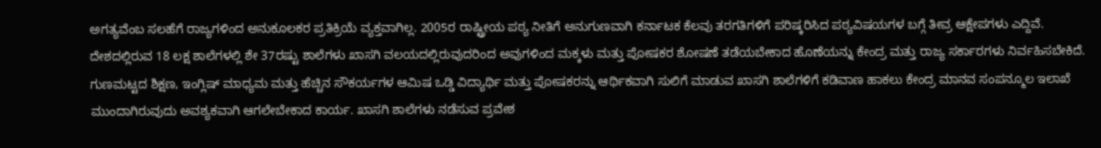ಅಗತ್ಯವೆಂಬ ಸಲಹೆಗೆ ರಾಜ್ಯಗಳಿಂದ ಅನುಕೂಲಕರ ಪ್ರತಿಕ್ರಿಯೆ ವ್ಯಕ್ತವಾಗಿಲ್ಲ. 2005ರ ರಾಷ್ಟ್ರೀಯ ಪಠ್ಯ ನೀತಿಗೆ ಅನುಗುಣವಾಗಿ ಕರ್ನಾಟಕ ಕೆಲವು ತರಗತಿಗಳಿಗೆ ಪರಿಷ್ಕರಿಸಿದ ಪಠ್ಯವಿಷಯಗಳ ಬಗ್ಗೆ ತೀವ್ರ ಆಕ್ಷೇಪಗಳು ಎದ್ದಿವೆ. ದೇಶದಲ್ಲಿರುವ 18 ಲಕ್ಷ ಶಾಲೆಗಳಲ್ಲಿ ಶೇ 37ರಷ್ಟು ಶಾಲೆಗಳು ಖಾಸಗಿ ವಲಯದಲ್ಲಿರುವುದರಿಂದ ಅವುಗಳಿಂದ ಮಕ್ಕಳು ಮತ್ತು ಪೋಷಕರ ಶೋಷಣೆ ತಡೆಯಬೇಕಾದ ಹೊಣೆಯನ್ನು ಕೇಂದ್ರ ಮತ್ತು ರಾಜ್ಯ ಸರ್ಕಾರಗಳು ನಿರ್ವಹಿಸಬೇಕಿದೆ. ಗುಣಮಟ್ಟದ ಶಿಕ್ಷಣ, ಇಂಗ್ಲಿಷ್ ಮಾಧ್ಯಮ ಮತ್ತು ಹೆಚ್ಚಿನ ಸೌಕರ್ಯಗಳ ಆಮಿಷ ಒಡ್ಡಿ ವಿದ್ಯಾರ್ಥಿ ಮತ್ತು ಪೋಷಕರನ್ನು ಆರ್ಥಿಕವಾಗಿ ಸುಲಿಗೆ ಮಾಡುವ ಖಾಸಗಿ ಶಾಲೆಗಳಿಗೆ ಕಡಿವಾಣ ಹಾಕಲು ಕೇಂದ್ರ ಮಾನವ ಸಂಪನ್ಮೂಲ ಇಲಾಖೆ ಮುಂದಾಗಿರುವುದು ಅವಶ್ಯಕವಾಗಿ ಆಗಲೇಬೇಕಾದ ಕಾರ್ಯ. ಖಾಸಗಿ ಶಾಲೆಗಳು ನಡೆಸುವ ಪ್ರವೇಶ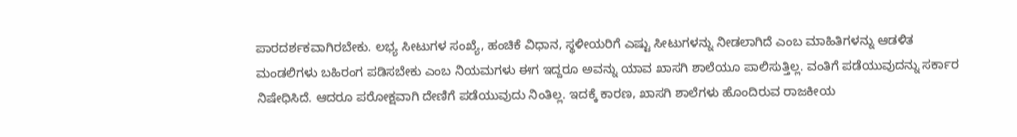ಪಾರದರ್ಶಕವಾಗಿರಬೇಕು. ಲಭ್ಯ ಸೀಟುಗಳ ಸಂಖ್ಯೆ, ಹಂಚಿಕೆ ವಿಧಾನ, ಸ್ಥಳೀಯರಿಗೆ ಎಷ್ಟು ಸೀಟುಗಳನ್ನು ನೀಡಲಾಗಿದೆ ಎಂಬ ಮಾಹಿತಿಗಳನ್ನು ಆಡಳಿತ ಮಂಡಲಿಗಳು ಬಹಿರಂಗ ಪಡಿಸಬೇಕು ಎಂಬ ನಿಯಮಗಳು ಈಗ ಇದ್ದರೂ ಅವನ್ನು ಯಾವ ಖಾಸಗಿ ಶಾಲೆಯೂ ಪಾಲಿಸುತ್ತಿಲ್ಲ. ವಂತಿಗೆ ಪಡೆಯುವುದನ್ನು ಸರ್ಕಾರ ನಿಷೇಧಿಸಿದೆ. ಆದರೂ ಪರೋಕ್ಷವಾಗಿ ದೇಣಿಗೆ ಪಡೆಯುವುದು ನಿಂತಿಲ್ಲ. ಇದಕ್ಕೆ ಕಾರಣ, ಖಾಸಗಿ ಶಾಲೆಗಳು ಹೊಂದಿರುವ ರಾಜಕೀಯ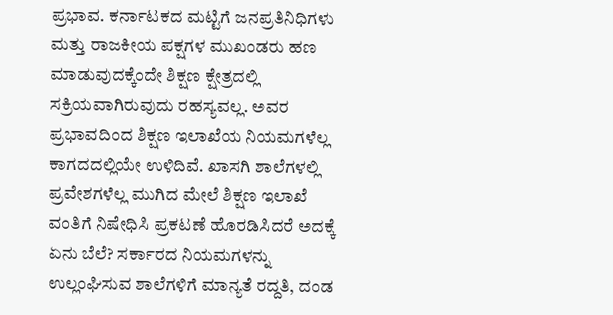ಪ್ರಭಾವ. ಕರ್ನಾಟಕದ ಮಟ್ಟಿಗೆ ಜನಪ್ರತಿನಿಧಿಗಳು ಮತ್ತು ರಾಜಕೀಯ ಪಕ್ಷಗಳ ಮುಖಂಡರು ಹಣ ಮಾಡುವುದಕ್ಕೆಂದೇ ಶಿಕ್ಷಣ ಕ್ಷೇತ್ರದಲ್ಲಿ ಸಕ್ರಿಯವಾಗಿರುವುದು ರಹಸ್ಯವಲ್ಲ. ಅವರ ಪ್ರಭಾವದಿಂದ ಶಿಕ್ಷಣ ಇಲಾಖೆಯ ನಿಯಮಗಳೆಲ್ಲ ಕಾಗದದಲ್ಲಿಯೇ ಉಳಿದಿವೆ. ಖಾಸಗಿ ಶಾಲೆಗಳಲ್ಲಿ ಪ್ರವೇಶಗಳೆಲ್ಲ ಮುಗಿದ ಮೇಲೆ ಶಿಕ್ಷಣ ಇಲಾಖೆ ವಂತಿಗೆ ನಿಷೇಧಿಸಿ ಪ್ರಕಟಣೆ ಹೊರಡಿಸಿದರೆ ಅದಕ್ಕೆ ಏನು ಬೆಲೆ? ಸರ್ಕಾರದ ನಿಯಮಗಳನ್ನು ಉಲ್ಲಂಘಿಸುವ ಶಾಲೆಗಳಿಗೆ ಮಾನ್ಯತೆ ರದ್ದತಿ, ದಂಡ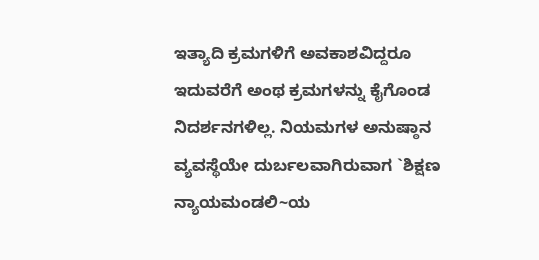ಇತ್ಯಾದಿ ಕ್ರಮಗಳಿಗೆ ಅವಕಾಶವಿದ್ದರೂ ಇದುವರೆಗೆ ಅಂಥ ಕ್ರಮಗಳನ್ನು ಕೈಗೊಂಡ ನಿದರ್ಶನಗಳಿಲ್ಲ. ನಿಯಮಗಳ ಅನುಷ್ಠಾನ ವ್ಯವಸ್ಥೆಯೇ ದುರ್ಬಲವಾಗಿರುವಾಗ `ಶಿಕ್ಷಣ ನ್ಯಾಯಮಂಡಲಿ~ಯ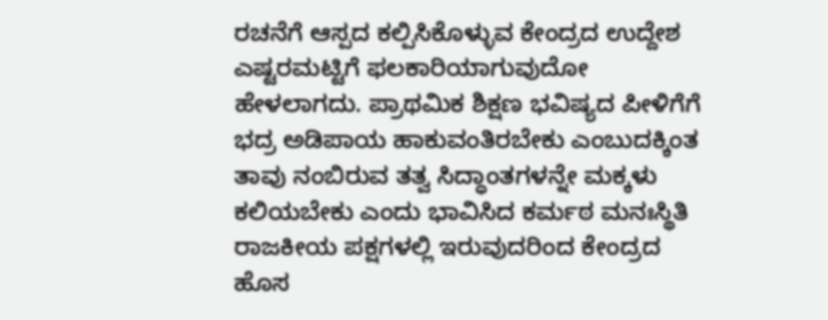ರಚನೆಗೆ ಆಸ್ಪದ ಕಲ್ಪಿಸಿಕೊಳ್ಳುವ ಕೇಂದ್ರದ ಉದ್ದೇಶ ಎಷ್ಟರಮಟ್ಟಿಗೆ ಫಲಕಾರಿಯಾಗುವುದೋ ಹೇಳಲಾಗದು. ಪ್ರಾಥಮಿಕ ಶಿಕ್ಷಣ ಭವಿಷ್ಯದ ಪೀಳಿಗೆಗೆ ಭದ್ರ ಅಡಿಪಾಯ ಹಾಕುವಂತಿರಬೇಕು ಎಂಬುದಕ್ಕಿಂತ ತಾವು ನಂಬಿರುವ ತತ್ವ ಸಿದ್ಧಾಂತಗಳನ್ನೇ ಮಕ್ಕಳು ಕಲಿಯಬೇಕು ಎಂದು ಭಾವಿಸಿದ ಕರ್ಮಠ ಮನಃಸ್ಥಿತಿ ರಾಜಕೀಯ ಪಕ್ಷಗಳಲ್ಲಿ ಇರುವುದರಿಂದ ಕೇಂದ್ರದ ಹೊಸ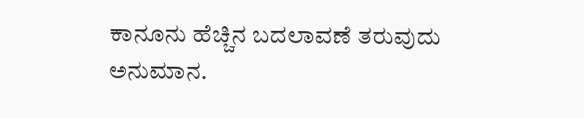ಕಾನೂನು ಹೆಚ್ಚಿನ ಬದಲಾವಣೆ ತರುವುದು ಅನುಮಾನ.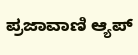ಪ್ರಜಾವಾಣಿ ಆ್ಯಪ್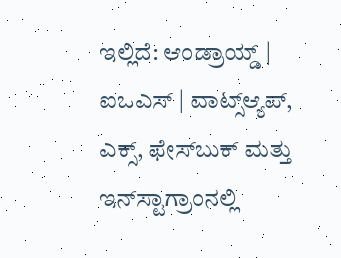ಇಲ್ಲಿದೆ: ಆಂಡ್ರಾಯ್ಡ್ | ಐಒಎಸ್ | ವಾಟ್ಸ್ಆ್ಯಪ್, ಎಕ್ಸ್, ಫೇಸ್‌ಬುಕ್ ಮತ್ತು ಇನ್‌ಸ್ಟಾಗ್ರಾಂನಲ್ಲಿ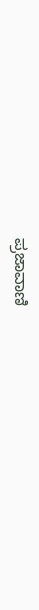ಪ್ರಜಾವಾಣಿ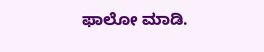ಫಾಲೋ ಮಾಡಿ.